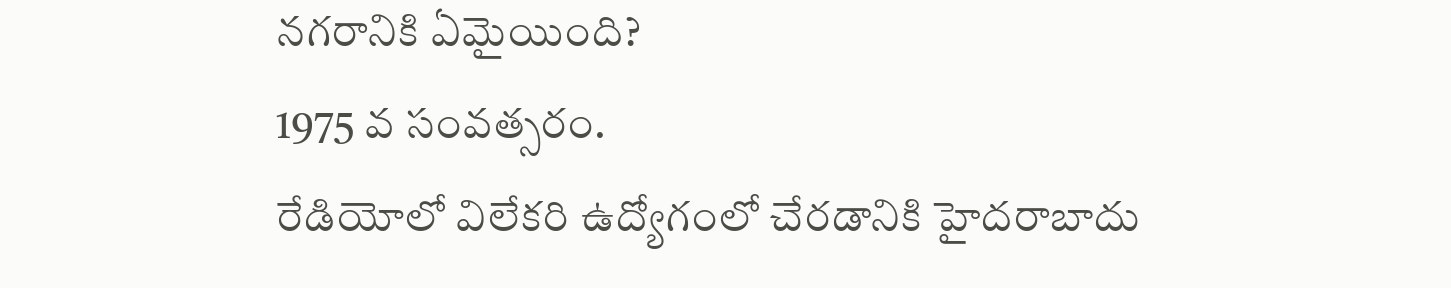నగరానికి ఏమైయింది?
1975 వ సంవత్సరం.
రేడియోలో విలేకరి ఉద్యోగంలో చేరడానికి హైదరాబాదు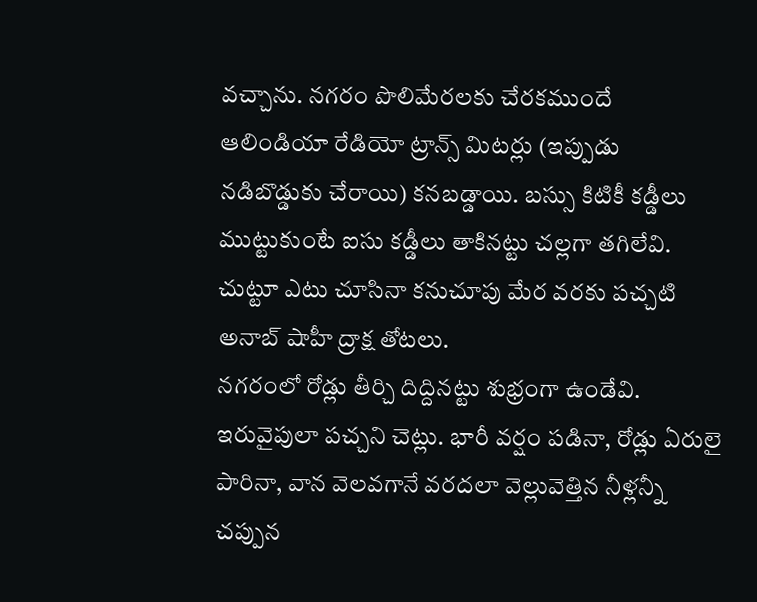వచ్చాను. నగరం పొలిమేరలకు చేరకముందే ఆలిండియా రేడియో ట్రాన్స్ మిటర్లు (ఇప్పుడు నడిబొడ్డుకు చేరాయి) కనబడ్డాయి. బస్సు కిటికీ కడ్డీలు ముట్టుకుంటే ఐసు కడ్డీలు తాకినట్టు చల్లగా తగిలేవి. చుట్టూ ఎటు చూసినా కనుచూపు మేర వరకు పచ్చటి అనాబ్ షాహీ ద్రాక్ష తోటలు.
నగరంలో రోడ్లు తీర్చి దిద్దినట్టు శుభ్రంగా ఉండేవి. ఇరువైపులా పచ్చని చెట్లు. భారీ వర్షం పడినా, రోడ్లు ఏరులై పారినా, వాన వెలవగానే వరదలా వెల్లువెత్తిన నీళ్లన్నీ చప్పున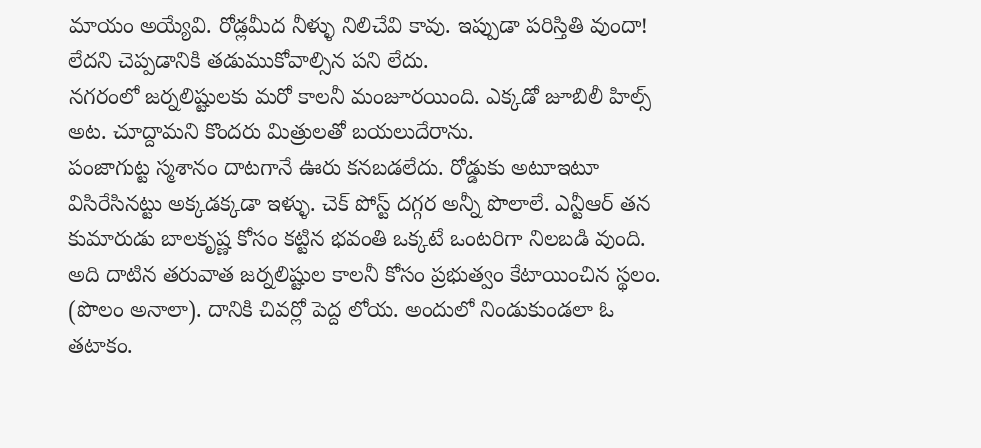మాయం అయ్యేవి. రోడ్లమీద నీళ్ళు నిలిచేవి కావు. ఇప్పుడా పరిస్తితి వుందా! లేదని చెప్పడానికి తడుముకోవాల్సిన పని లేదు.
నగరంలో జర్నలిష్టులకు మరో కాలనీ మంజూరయింది. ఎక్కడో జూబిలీ హిల్స్ అట. చూద్దామని కొందరు మిత్రులతో బయలుదేరాను.
పంజాగుట్ట స్మశానం దాటగానే ఊరు కనబడలేదు. రోడ్డుకు అటూఇటూ విసిరేసినట్టు అక్కడక్కడా ఇళ్ళు. చెక్ పోస్ట్ దగ్గర అన్నీ పొలాలే. ఎన్టీఆర్ తన కుమారుడు బాలకృష్ణ కోసం కట్టిన భవంతి ఒక్కటే ఒంటరిగా నిలబడి వుంది. అది దాటిన తరువాత జర్నలిష్టుల కాలనీ కోసం ప్రభుత్వం కేటాయించిన స్థలం. (పొలం అనాలా). దానికి చివర్లో పెద్ద లోయ. అందులో నిండుకుండలా ఓ తటాకం.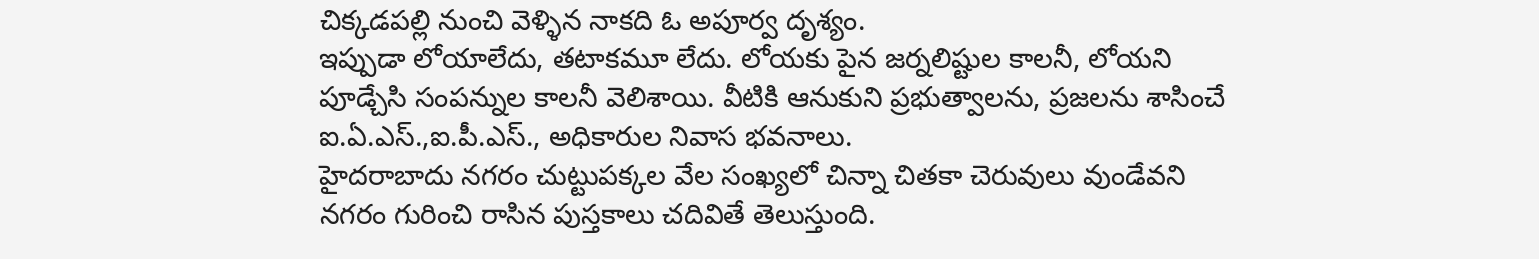చిక్కడపల్లి నుంచి వెళ్ళిన నాకది ఓ అపూర్వ దృశ్యం.
ఇప్పుడా లోయాలేదు, తటాకమూ లేదు. లోయకు పైన జర్నలిష్టుల కాలనీ, లోయని పూడ్చేసి సంపన్నుల కాలనీ వెలిశాయి. వీటికి ఆనుకుని ప్రభుత్వాలను, ప్రజలను శాసించే ఐ.ఏ.ఎస్.,ఐ.పీ.ఎస్., అధికారుల నివాస భవనాలు.
హైదరాబాదు నగరం చుట్టుపక్కల వేల సంఖ్యలో చిన్నా చితకా చెరువులు వుండేవని నగరం గురించి రాసిన పుస్తకాలు చదివితే తెలుస్తుంది.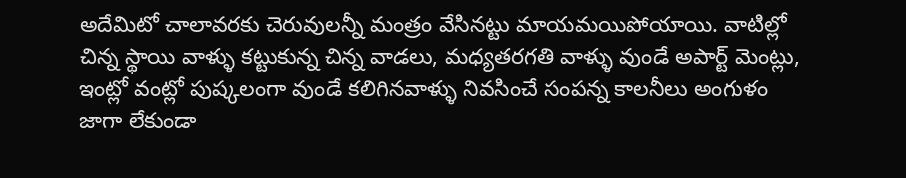అదేమిటో చాలావరకు చెరువులన్నీ మంత్రం వేసినట్టు మాయమయిపోయాయి. వాటిల్లో చిన్న స్థాయి వాళ్ళు కట్టుకున్న చిన్న వాడలు, మధ్యతరగతి వాళ్ళు వుండే అపార్ట్ మెంట్లు, ఇంట్లో వంట్లో పుష్కలంగా వుండే కలిగినవాళ్ళు నివసించే సంపన్న కాలనీలు అంగుళం జాగా లేకుండా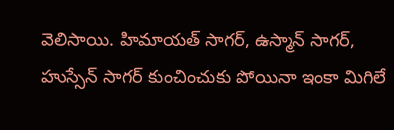వెలిసాయి. హిమాయత్ సాగర్, ఉస్మాన్ సాగర్, హుస్సేన్ సాగర్ కుంచించుకు పోయినా ఇంకా మిగిలే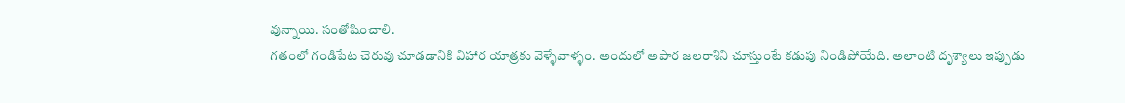వున్నాయి. సంతోషించాలి.
గతంలో గండిపేట చెరువు చూడడానికి విహార యాత్రకు వెళ్ళేవాళ్ళం. అందులో అపార జలరాశిని చూస్తుంటే కడుపు నిండిపోయేది. అలాంటి దృశ్యాలు ఇప్పుడు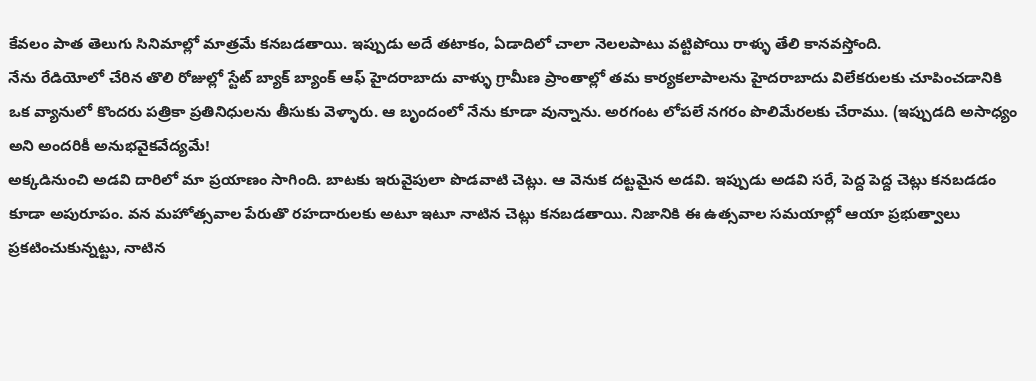కేవలం పాత తెలుగు సినిమాల్లో మాత్రమే కనబడతాయి. ఇప్పుడు అదే తటాకం, ఏడాదిలో చాలా నెలలపాటు వట్టిపోయి రాళ్ళు తేలి కానవస్తోంది.
నేను రేడియోలో చేరిన తొలి రోజుల్లో స్టేట్ బ్యాక్ బ్యాంక్ ఆఫ్ హైదరాబాదు వాళ్ళు గ్రామీణ ప్రాంతాల్లో తమ కార్యకలాపాలను హైదరాబాదు విలేకరులకు చూపించడానికి ఒక వ్యానులో కొందరు పత్రికా ప్రతినిధులను తీసుకు వెళ్ళారు. ఆ బృందంలో నేను కూడా వున్నాను. అరగంట లోపలే నగరం పొలిమేరలకు చేరాము. (ఇప్పుడది అసాధ్యం అని అందరికీ అనుభవైకవేద్యమే!
అక్కడినుంచి అడవి దారిలో మా ప్రయాణం సాగింది. బాటకు ఇరువైపులా పొడవాటి చెట్లు. ఆ వెనుక దట్టమైన అడవి. ఇప్పుడు అడవి సరే, పెద్ద పెద్ద చెట్లు కనబడడం కూడా అపురూపం. వన మహోత్సవాల పేరుతొ రహదారులకు అటూ ఇటూ నాటిన చెట్లు కనబడతాయి. నిజానికి ఈ ఉత్సవాల సమయాల్లో ఆయా ప్రభుత్వాలు ప్రకటించుకున్నట్టు, నాటిన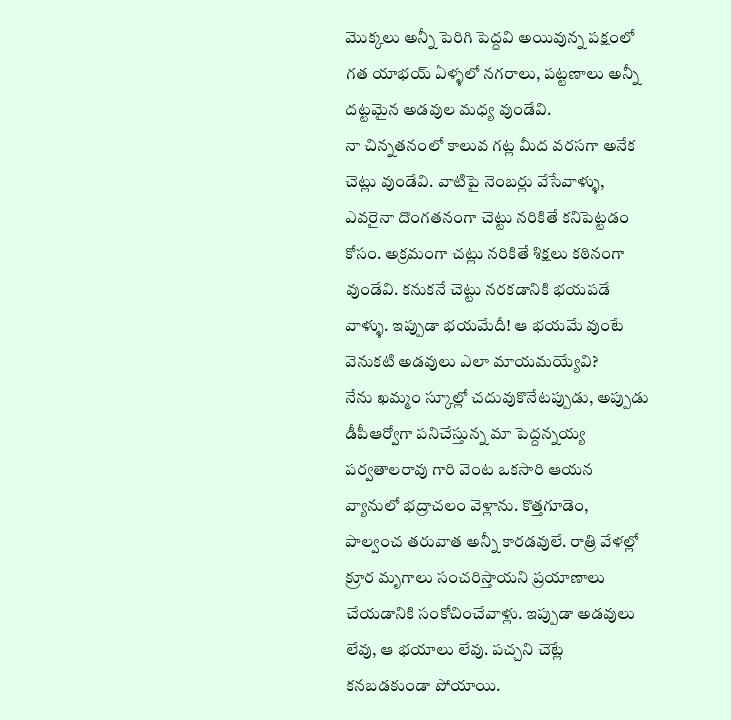మొక్కలు అన్నీ పెరిగి పెద్దవి అయివున్న పక్షంలో గత యాభయ్ ఏళ్ళలో నగరాలు, పట్టణాలు అన్నీ దట్టమైన అడవుల మధ్య వుండేవి.
నా చిన్నతనంలో కాలువ గట్ల మీద వరసగా అనేక చెట్లు వుండేవి. వాటిపై నెంబర్లు వేసేవాళ్ళు, ఎవరైనా దొంగతనంగా చెట్టు నరికితే కనిపెట్టడం కోసం. అక్రమంగా చట్లు నరికితే శిక్షలు కఠినంగా వుండేవి. కనుకనే చెట్టు నరకడానికి భయపడే వాళ్ళు. ఇప్పుడా భయమేదీ! ఆ భయమే వుంటే వెనుకటి అడవులు ఎలా మాయమయ్యేవి?
నేను ఖమ్మం స్కూల్లో చదువుకొనేటప్పుడు, అప్పుడు డీపీఆర్వోగా పనిచేస్తున్న మా పెద్దన్నయ్య పర్వతాలరావు గారి వెంట ఒకసారి ఆయన వ్యానులో భద్రాచలం వెళ్లాను. కొత్తగూడెం, పాల్వంచ తరువాత అన్నీ కారడవులే. రాత్రి వేళల్లో క్రూర మృగాలు సంచరిస్తాయని ప్రయాణాలు చేయడానికి సంకోచించేవాళ్లు. ఇప్పుడా అడవులు లేవు, ఆ భయాలు లేవు. పచ్చని చెట్లే కనబడకుండా పోయాయి.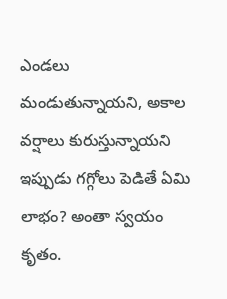ఎండలు మండుతున్నాయని, అకాల వర్షాలు కురుస్తున్నాయని ఇప్పుడు గగ్గోలు పెడితే ఏమి లాభం? అంతా స్వయం కృతం.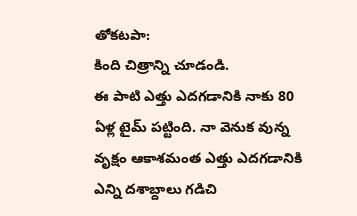తోకటపా:
కింది చిత్రాన్ని చూడండి.
ఈ పాటి ఎత్తు ఎదగడానికి నాకు 80 ఏళ్ల టైమ్ పట్టింది. నా వెనుక వున్న వృక్షం ఆకాశమంత ఎత్తు ఎదగడానికి ఎన్ని దశాబ్దాలు గడిచి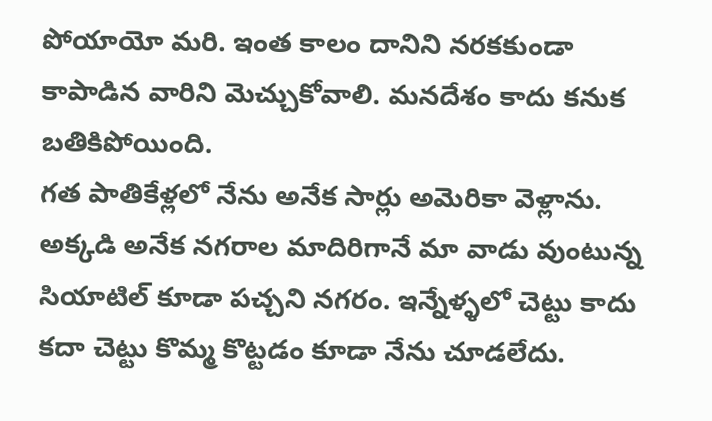పోయాయో మరి. ఇంత కాలం దానిని నరకకుండా కాపాడిన వారిని మెచ్చుకోవాలి. మనదేశం కాదు కనుక బతికిపోయింది.
గత పాతికేళ్లలో నేను అనేక సార్లు అమెరికా వెళ్లాను. అక్కడి అనేక నగరాల మాదిరిగానే మా వాడు వుంటున్న సియాటిల్ కూడా పచ్చని నగరం. ఇన్నేళ్ళలో చెట్టు కాదు కదా చెట్టు కొమ్మ కొట్టడం కూడా నేను చూడలేదు.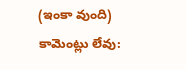(ఇంకా వుంది)
కామెంట్లు లేవు: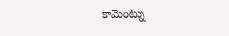కామెంట్ను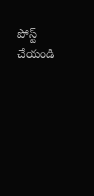పోస్ట్ చేయండి